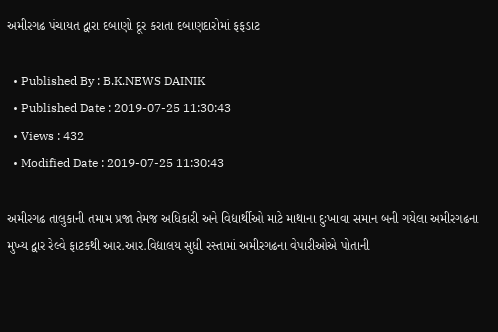અમીરગઢ પંચાયત દ્વારા દબાણો દૂર કરાતા દબાણદારોમાં ફફડાટ

  • Published By : B.K.NEWS DAINIK
  • Published Date : 2019-07-25 11:30:43
  • Views : 432
  • Modified Date : 2019-07-25 11:30:43

અમીરગઢ તાલુકાની તમામ પ્રજા તેમજ અધિકારી અને વિદ્યાર્થીઓ માટે માથાના દુઃખાવા સમાન બની ગયેલા અમીરગઢના મુખ્ય દ્વાર રેલ્વે ફાટકથી આર.આર.વિદ્યાલય સુધી રસ્તામાં અમીરગઢના વેપારીઓએ પોતાની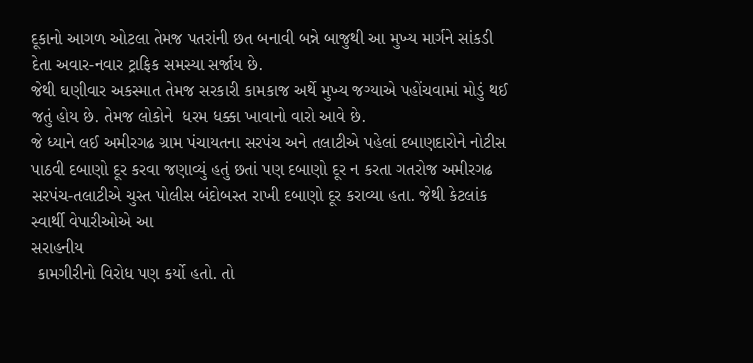દૂકાનો આગળ ઓટલા તેમજ પતરાંની છત બનાવી બન્ને બાજુથી આ મુખ્ય માર્ગને સાંકડી દેતા અવાર-નવાર ટ્રાફિક સમસ્યા સર્જાય છે.
જેથી ઘણીવાર અકસ્માત તેમજ સરકારી કામકાજ અર્થે મુખ્ય જગ્યાએ પહોંચવામાં મોડું થઈ જતું હોય છે. તેમજ લોકોને  ધરમ ધક્કા ખાવાનો વારો આવે છે.
જે ધ્યાને લઈ અમીરગઢ ગ્રામ પંચાયતના સરપંચ અને તલાટીએ પહેલાં દબાણદારોને નોટીસ પાઠવી દબાણો દૂર કરવા જણાવ્યું હતું છતાં પણ દબાણો દૂર ન કરતા ગતરોજ અમીરગઢ
સરપંચ-તલાટીએ ચુસ્ત પોલીસ બંદોબસ્ત રાખી દબાણો દૂર કરાવ્યા હતા. જેથી કેટલાંક સ્વાર્થી વેપારીઓએ આ
સરાહનીય
 કામગીરીનો વિરોધ પણ કર્યો હતો. તો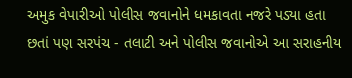અમુક વેપારીઓ પોલીસ જવાનોને ધમકાવતા નજરે પડ્યા હતા છતાં પણ સરપંચ - તલાટી અને પોલીસ જવાનોએ આ સરાહનીય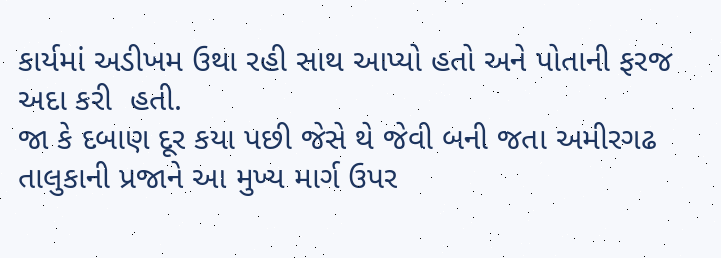કાર્યમાં અડીખમ ઉથા રહી સાથ આપ્યો હતો અને પોતાની ફરજ અદા કરી  હતી.
જા કે દબાણ દૂર કયા પછી જેસે થે જેવી બની જતા અમીરગઢ તાલુકાની પ્રજાને આ મુખ્ય માર્ગ ઉપર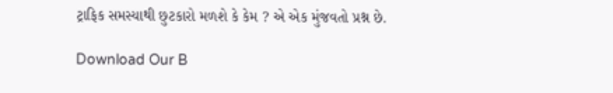ટ્રાફિક સમસ્યાથી છુટકારો મળશે કે કેમ ? એ એક મુંજવતો પ્રશ્ન છે.

Download Our B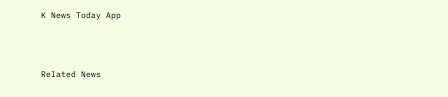K News Today App



Related News